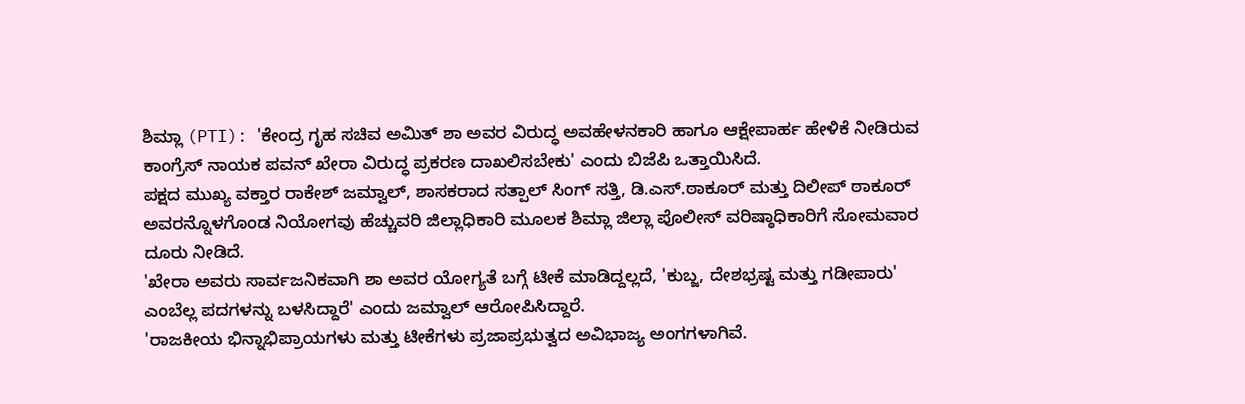ಶಿಮ್ಲಾ (PTI): 'ಕೇಂದ್ರ ಗೃಹ ಸಚಿವ ಅಮಿತ್ ಶಾ ಅವರ ವಿರುದ್ಧ ಅವಹೇಳನಕಾರಿ ಹಾಗೂ ಆಕ್ಷೇಪಾರ್ಹ ಹೇಳಿಕೆ ನೀಡಿರುವ ಕಾಂಗ್ರೆಸ್ ನಾಯಕ ಪವನ್ ಖೇರಾ ವಿರುದ್ಧ ಪ್ರಕರಣ ದಾಖಲಿಸಬೇಕು' ಎಂದು ಬಿಜೆಪಿ ಒತ್ತಾಯಿಸಿದೆ.
ಪಕ್ಷದ ಮುಖ್ಯ ವಕ್ತಾರ ರಾಕೇಶ್ ಜಮ್ವಾಲ್, ಶಾಸಕರಾದ ಸತ್ಪಾಲ್ ಸಿಂಗ್ ಸತ್ತಿ, ಡಿ.ಎಸ್.ಠಾಕೂರ್ ಮತ್ತು ದಿಲೀಪ್ ಠಾಕೂರ್ ಅವರನ್ನೊಳಗೊಂಡ ನಿಯೋಗವು ಹೆಚ್ಚುವರಿ ಜಿಲ್ಲಾಧಿಕಾರಿ ಮೂಲಕ ಶಿಮ್ಲಾ ಜಿಲ್ಲಾ ಪೊಲೀಸ್ ವರಿಷ್ಠಾಧಿಕಾರಿಗೆ ಸೋಮವಾರ ದೂರು ನೀಡಿದೆ.
'ಖೇರಾ ಅವರು ಸಾರ್ವಜನಿಕವಾಗಿ ಶಾ ಅವರ ಯೋಗ್ಯತೆ ಬಗ್ಗೆ ಟೀಕೆ ಮಾಡಿದ್ದಲ್ಲದೆ, 'ಕುಬ್ಜ, ದೇಶಭ್ರಷ್ಟ ಮತ್ತು ಗಡೀಪಾರು' ಎಂಬೆಲ್ಲ ಪದಗಳನ್ನು ಬಳಸಿದ್ದಾರೆ' ಎಂದು ಜಮ್ವಾಲ್ ಆರೋಪಿಸಿದ್ದಾರೆ.
'ರಾಜಕೀಯ ಭಿನ್ನಾಭಿಪ್ರಾಯಗಳು ಮತ್ತು ಟೀಕೆಗಳು ಪ್ರಜಾಪ್ರಭುತ್ವದ ಅವಿಭಾಜ್ಯ ಅಂಗಗಳಾಗಿವೆ.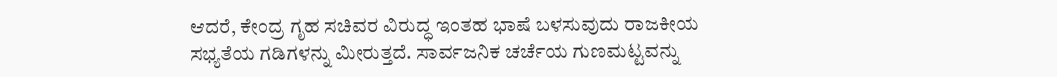ಆದರೆ, ಕೇಂದ್ರ ಗೃಹ ಸಚಿವರ ವಿರುದ್ಧ ಇಂತಹ ಭಾಷೆ ಬಳಸುವುದು ರಾಜಕೀಯ ಸಭ್ಯತೆಯ ಗಡಿಗಳನ್ನು ಮೀರುತ್ತದೆ. ಸಾರ್ವಜನಿಕ ಚರ್ಚೆಯ ಗುಣಮಟ್ಟವನ್ನು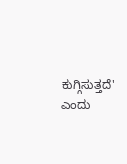ಕುಗ್ಗಿಸುತ್ತದೆ' ಎಂದು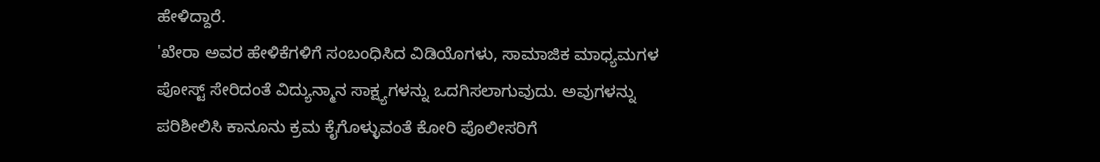ಹೇಳಿದ್ದಾರೆ.
'ಖೇರಾ ಅವರ ಹೇಳಿಕೆಗಳಿಗೆ ಸಂಬಂಧಿಸಿದ ವಿಡಿಯೊಗಳು, ಸಾಮಾಜಿಕ ಮಾಧ್ಯಮಗಳ ಪೋಸ್ಟ್ ಸೇರಿದಂತೆ ವಿದ್ಯುನ್ಮಾನ ಸಾಕ್ಷ್ಯಗಳನ್ನು ಒದಗಿಸಲಾಗುವುದು. ಅವುಗಳನ್ನು ಪರಿಶೀಲಿಸಿ ಕಾನೂನು ಕ್ರಮ ಕೈಗೊಳ್ಳುವಂತೆ ಕೋರಿ ಪೊಲೀಸರಿಗೆ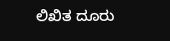ಲಿಖಿತ ದೂರು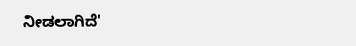ನೀಡಲಾಗಿದೆ'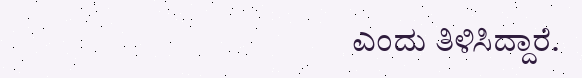ಎಂದು ತಿಳಿಸಿದ್ದಾರೆ.